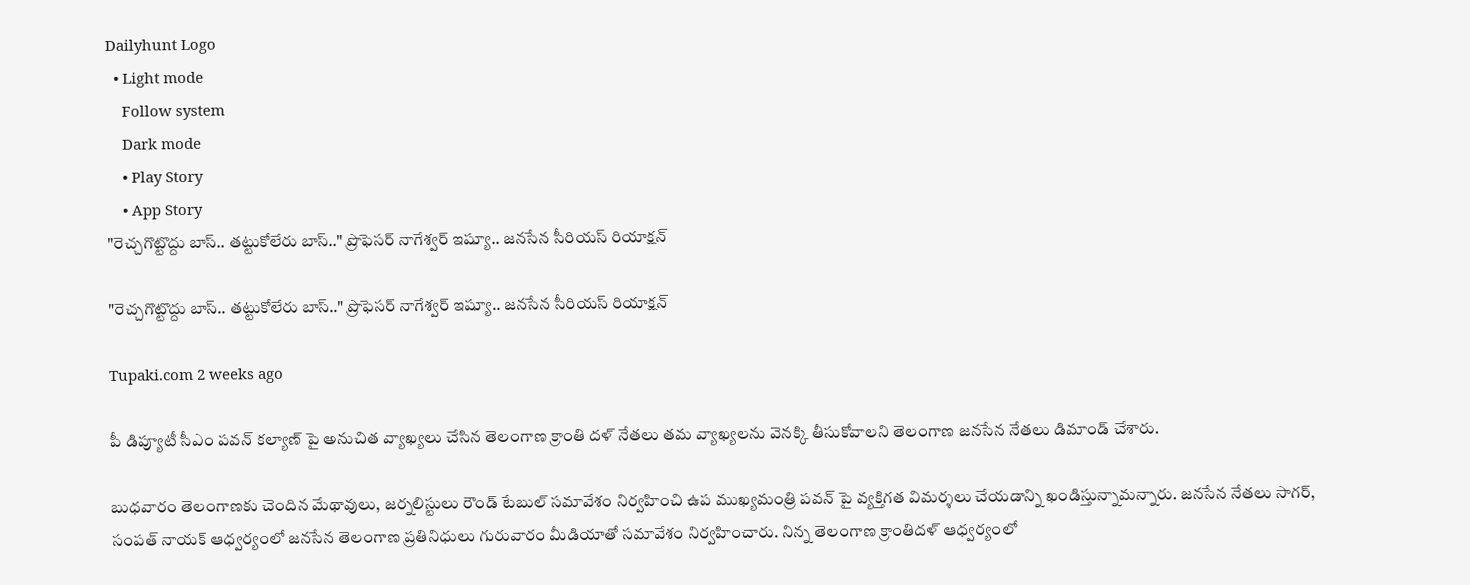Dailyhunt Logo
  • Light mode
    Follow system
    Dark mode
    • Play Story
    • App Story
"రెచ్చగొట్టొద్దు బాస్.. తట్టుకోలేరు బాస్.." ప్రొఫెసర్ నాగేశ్వర్ ఇష్యూ.. జనసేన సీరియస్ రియాక్షన్

"రెచ్చగొట్టొద్దు బాస్.. తట్టుకోలేరు బాస్.." ప్రొఫెసర్ నాగేశ్వర్ ఇష్యూ.. జనసేన సీరియస్ రియాక్షన్

Tupaki.com 2 weeks ago

పీ డిప్యూటీ సీఎం పవన్ కల్యాణ్ పై అనుచిత వ్యాఖ్యలు చేసిన తెలంగాణ క్రాంతి దళ్ నేతలు తమ వ్యాఖ్యలను వెనక్కి తీసుకోవాలని తెలంగాణ జనసేన నేతలు డిమాండ్ చేశారు.

బుధవారం తెలంగాణకు చెందిన మేథావులు, జర్నలిస్టులు రౌండ్ టేబుల్ సమావేశం నిర్వహించి ఉప ముఖ్యమంత్రి పవన్ పై వ్యక్తిగత విమర్శలు చేయడాన్ని ఖండిస్తున్నామన్నారు. జనసేన నేతలు సాగర్, సంపత్ నాయక్ ఆధ్వర్యంలో జనసేన తెలంగాణ ప్రతినిధులు గురువారం మీడియాతో సమావేశం నిర్వహించారు. నిన్న తెలంగాణ క్రాంతిదళ్ ఆధ్వర్యంలో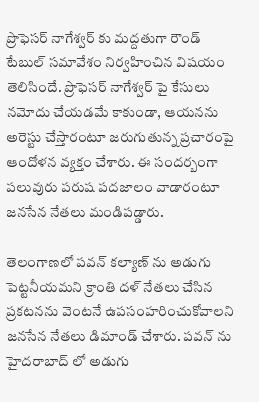ప్రొఫెసర్ నాగేశ్వర్ కు మద్దతుగా రౌండ్ టేబుల్ సమావేశం నిర్వహించిన విషయం తెలిసిందే. ప్రొఫెసర్ నాగేశ్వర్ పై కేసులు నమోదు చేయడమే కాకుండా, ఆయనను అరెస్టు చేస్తారంటూ జరుగుతున్న ప్రచారంపై ఆందోళన వ్యక్తం చేశారు. ఈ సందర్బంగా పలువురు పరుష పదజాలం వాడారంటూ జనసేన నేతలు మండిపడ్డారు.

తెలంగాణలో పవన్ కల్యాణ్ ను అడుగు పెట్టనీయమని క్రాంతి దళ్ నేతలు చేసిన ప్రకటనను వెంటనే ఉపసంహరించుకోవాలని జనసేన నేతలు డిమాండ్ చేశారు. పవన్ ను హైదరాబాద్ లో అడుగు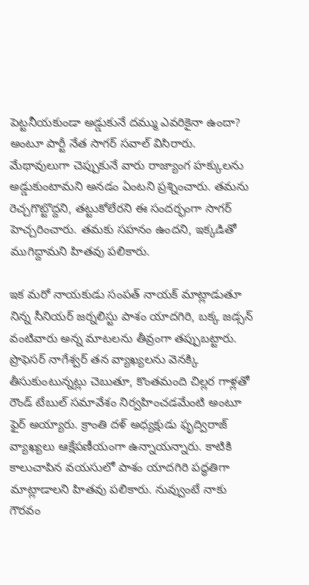పెట్టనీయకుండా అడ్డుకునే దమ్ము ఎవరికైనా ఉందా? అంటూ పార్టీ నేత సాగర్ సవాల్ విసిరారు. మేథావులుగా చెప్పుకునే వారు రాజ్యాంగ హక్కులను అడ్డుకుంటామని అనడం ఏంటని ప్రశ్నించారు. తమను రెచ్చగొట్టొద్దని, తట్టుకోలేరని ఈ సందర్భంగా సాగర్ హెచ్చరించారు. తమకు సహనం ఉందని, ఇక్కడితో ముగిద్దామని హితవు పలికారు.

ఇక మరో నాయకుడు సంపత్ నాయక్ మాట్లాడుతూ నిన్న సీనియర్ జర్నలిస్టు పాశం యాదగిరి, బక్క జడ్సన్ వంటివారు అన్న మాటలను తీవ్రంగా తప్పుబట్టారు. ప్రొఫెసర్ నాగేశ్వర్ తన వ్యాఖ్యలను వెనక్కి తీసుకుంటున్నట్లు చెబుతూ, కొంతమంది చిల్లర గాళ్లతో రౌండ్ టేబుల్ సమావేశం నిర్వహించడమేంటి అంటూ ఫైర్ అయ్యారు. క్రాంతి దళ్ అధ్యక్షుడు ఫృద్విరాజ్ వ్యాఖ్యలు ఆక్షేపణీయంగా ఉన్నాయన్నారు. కాటికి కాలుచాపిన వయసులో పాశం యాదగిరి పద్ధతిగా మాట్లాడాలని హితవు పలికారు. నువ్వుంటే నాకు గౌరవం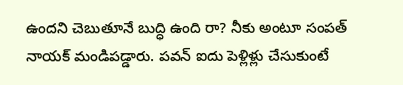ఉందని చెబుతూనే బుద్ధి ఉంది రా? నీకు అంటూ సంపత్ నాయక్ మండిపడ్డారు. పవన్ ఐదు పెళ్లిళ్లు చేసుకుంటే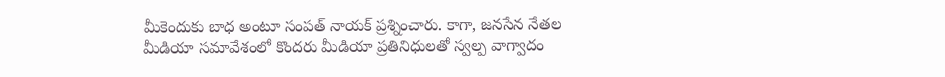మీకెందుకు బాధ అంటూ సంపత్ నాయక్ ప్రశ్నించారు. కాగా, జనసేన నేతల మీడియా సమావేశంలో కొందరు మీడియా ప్రతినిధులతో స్వల్ప వాగ్వాదం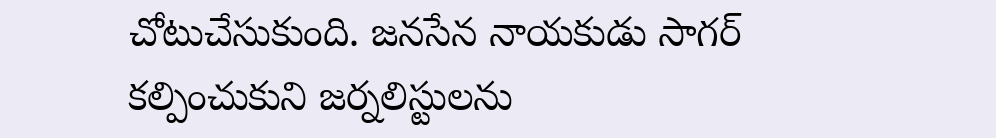చోటుచేసుకుంది. జనసేన నాయకుడు సాగర్ కల్పించుకుని జర్నలిస్టులను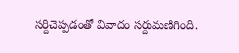సర్దిచెప్పడంతో వివాదం సర్దుమణిగింది.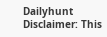Dailyhunt
Disclaimer: This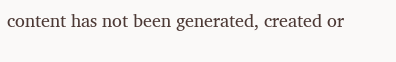content has not been generated, created or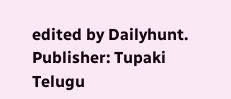edited by Dailyhunt. Publisher: Tupaki Telugu